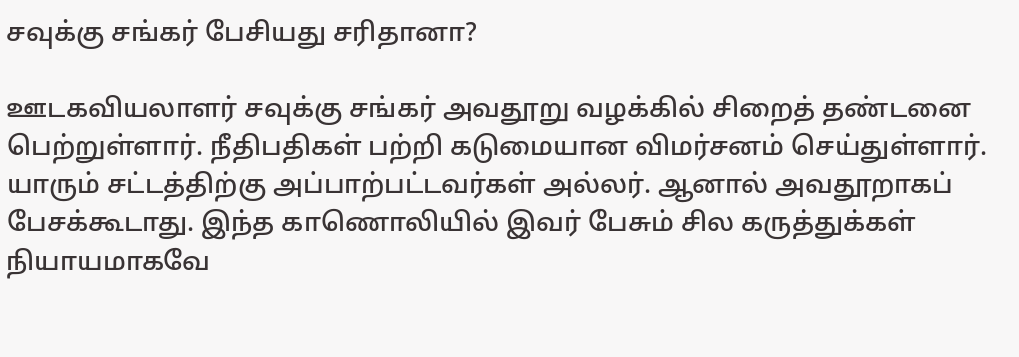சவுக்கு சங்கர் பேசியது சரிதானா?

ஊடகவியலாளர் சவுக்கு சங்கர் அவதூறு வழக்கில் சிறைத் தண்டனை பெற்றுள்ளார். நீதிபதிகள் பற்றி கடுமையான விமர்சனம் செய்துள்ளார். யாரும் சட்டத்திற்கு அப்பாற்பட்டவர்கள் அல்லர். ஆனால் அவதூறாகப் பேசக்கூடாது. இந்த காணொலியில் இவர் பேசும் சில கருத்துக்கள் நியாயமாகவே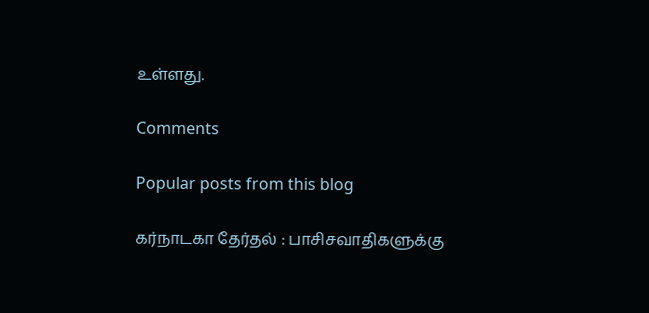உள்ளது.

Comments

Popular posts from this blog

கர்நாடகா தேர்தல் : பாசிசவாதிகளுக்கு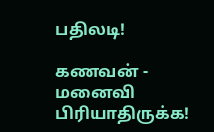பதிலடி!

கணவன் - மனைவி பிரியாதிருக்க!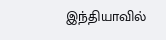இந்தியாவில்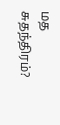மத சுதந்திரம்?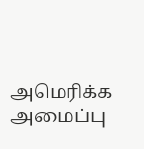அமெரிக்க அமைப்பு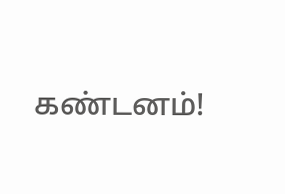கண்டனம்!